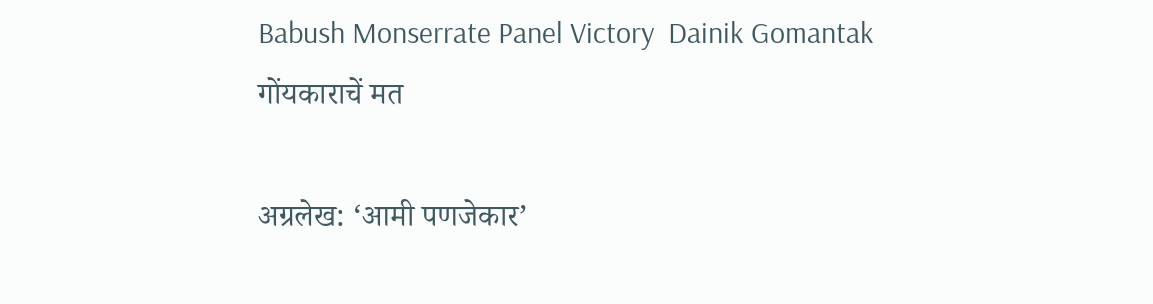Babush Monserrate Panel Victory  Dainik Gomantak
गोंयकाराचें मत

अग्रलेख: ‘आमी पणजेकार’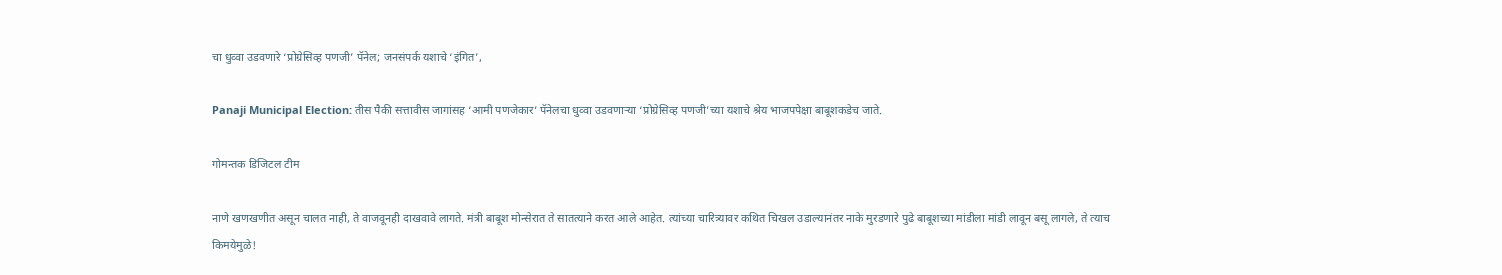चा धुव्वा उडवणारे ‘प्रोग्रेसिव्ह पणजी’ पॅनेल; जनसंपर्क यशाचे ‘इंगित’,

Panaji Municipal Election: तीस पैकी सत्तावीस जागांसह ‘आमी पणजेकार’ पॅनेलचा धुव्वा उडवणाऱ्या ‘प्रोग्रेसिव्ह पणजी’च्या यशाचे श्रेय भाजपपेक्षा बाबूशकडेच जाते.

गोमन्तक डिजिटल टीम

नाणे खणखणीत असून चालत नाही, ते वाजवूनही दाखवावे लागते. मंत्री बाबूश मोन्सेरात ते सातत्याने करत आले आहेत. त्यांच्या चारित्र्यावर कथित चिखल उडाल्यानंतर नाके मुरडणारे पुढे बाबूशच्या मांडीला मांडी लावून बसू लागले, ते त्याच किमयेमुळे!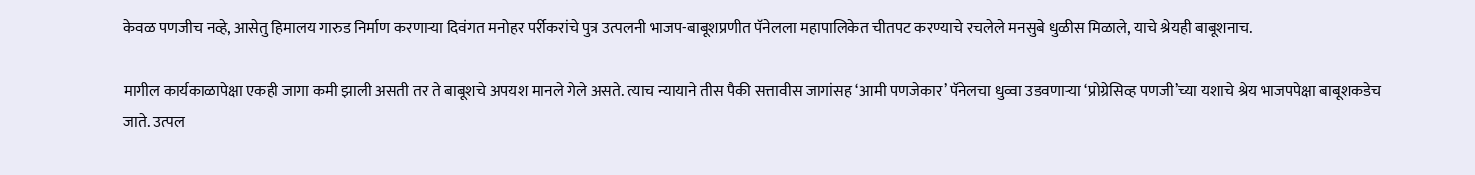केवळ पणजीच नव्हे, आसेतु हिमालय गारुड निर्माण करणाऱ्या दिवंगत मनोहर पर्रीकरांचे पुत्र उत्पलनी भाजप-बाबूशप्रणीत पॅनेलला महापालिकेत चीतपट करण्याचे रचलेले मनसुबे धुळीस मिळाले, याचे श्रेयही बाबूशनाच.

मागील कार्यकाळापेक्षा एकही जागा कमी झाली असती तर ते बाबूशचे अपयश मानले गेले असते. त्याच न्यायाने तीस पैकी सत्तावीस जागांसह ‘आमी पणजेकार’ पॅनेलचा धुव्वा उडवणाऱ्या ‘प्रोग्रेसिव्ह पणजी’च्या यशाचे श्रेय भाजपपेक्षा बाबूशकडेच जाते. उत्पल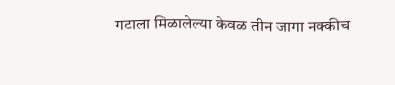गटाला मिळालेल्या केवळ तीन जागा नक्कीच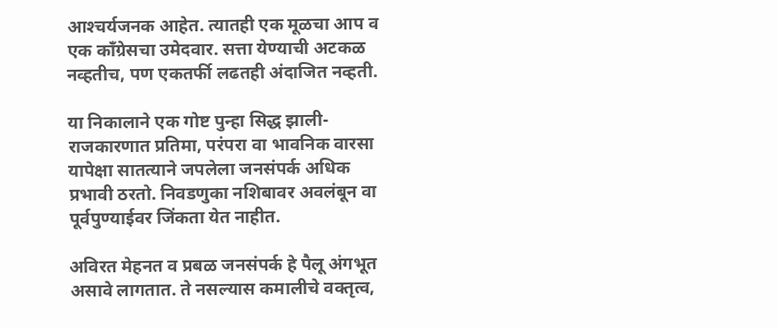आश्‍चर्यजनक आहेत. त्यातही एक मूळचा आप व एक काँग्रेसचा उमेदवार. सत्ता येण्याची अटकळ नव्हतीच, पण एकतर्फी लढतही अंदाजित नव्हती.

या निकालाने एक गोष्ट पुन्हा सिद्ध झाली- राजकारणात प्रतिमा, परंपरा वा भावनिक वारसा यापेक्षा सातत्याने जपलेला जनसंपर्क अधिक प्रभावी ठरतो. निवडणुका नशिबावर अवलंबून वा पूर्वपुण्याईवर जिंकता येत नाहीत.

अविरत मेहनत व प्रबळ जनसंपर्क हे पैलू अंगभूत असावे लागतात. ते नसल्यास कमालीचे वक्तृत्व,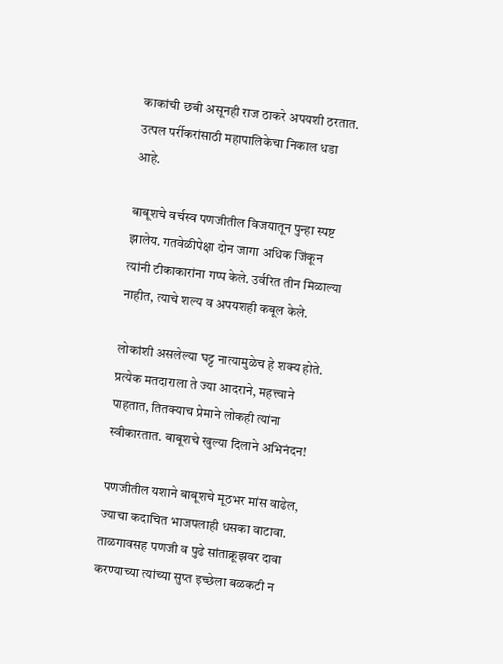काकांची छबी असूनही राज ठाकरे अपयशी ठरतात. उत्पल पर्रीकरांसाठी महापालिकेचा निकाल धडा आहे.

बाबूशचे वर्चस्व पणजीतील विजयातून पुन्हा स्पष्ट झालेय. गतवेळीपेक्षा दोन जागा अधिक जिंकून त्यांनी टीकाकारांना गप्प केले. उर्वरित तीन मिळाल्या नाहीत, त्याचे शल्य व अपयशही कबूल केले.

लोकांशी असलेल्या घट्ट नात्यामुळेच हे शक्य होते. प्रत्येक मतदाराला ते ज्या आदराने, महत्त्वाने पाहतात, तितक्याच प्रेमाने लोकही त्यांना स्वीकारतात. बाबूशचे खुल्या दिलाने अभिनंदन!

पणजीतील यशाने बाबूशचे मूठभर मांस वाढेल, ज्याचा कदाचित भाजपलाही धसका वाटावा. ताळगावसह पणजी व पुढे सांताक्रूझवर दावा करण्याच्या त्यांच्या सुप्त इच्छेला बळकटी न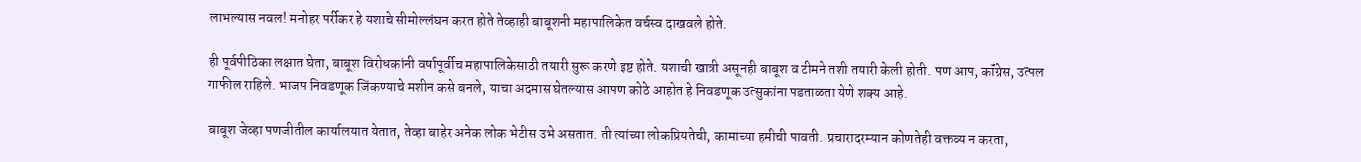लाभल्यास नवल! मनोहर पर्रीकर हे यशाचे सीमोल्लंघन करत होते तेव्हाही बाबूशनी महापालिकेत वर्चस्व दाखवले होते.

ही पूर्वपीठिका लक्षात घेता, बाबूश विरोधकांनी वर्षापूर्वीच महापालिकेसाठी तयारी सुरू करणे इष्ट होते. यशाची खात्री असूनही बाबूश व टीमने तशी तयारी केली होती. पण आप, कॉंग्रेस, उत्पल गाफील राहिले. भाजप निवडणूक जिंकण्याचे मशीन कसे बनले, याचा अदमास घेतल्यास आपण कोठे आहोत हे निवडणूक उत्सुकांना पडताळता येणे शक्य आहे.

बाबूश जेव्हा पणजीतील कार्यालयात येतात, तेव्हा बाहेर अनेक लोक भेटीस उभे असतात. ती त्यांच्या लोकप्रियतेची, कामाच्‍या हमीची पावती. प्रचारादरम्यान कोणतेही वक्तव्य न करता,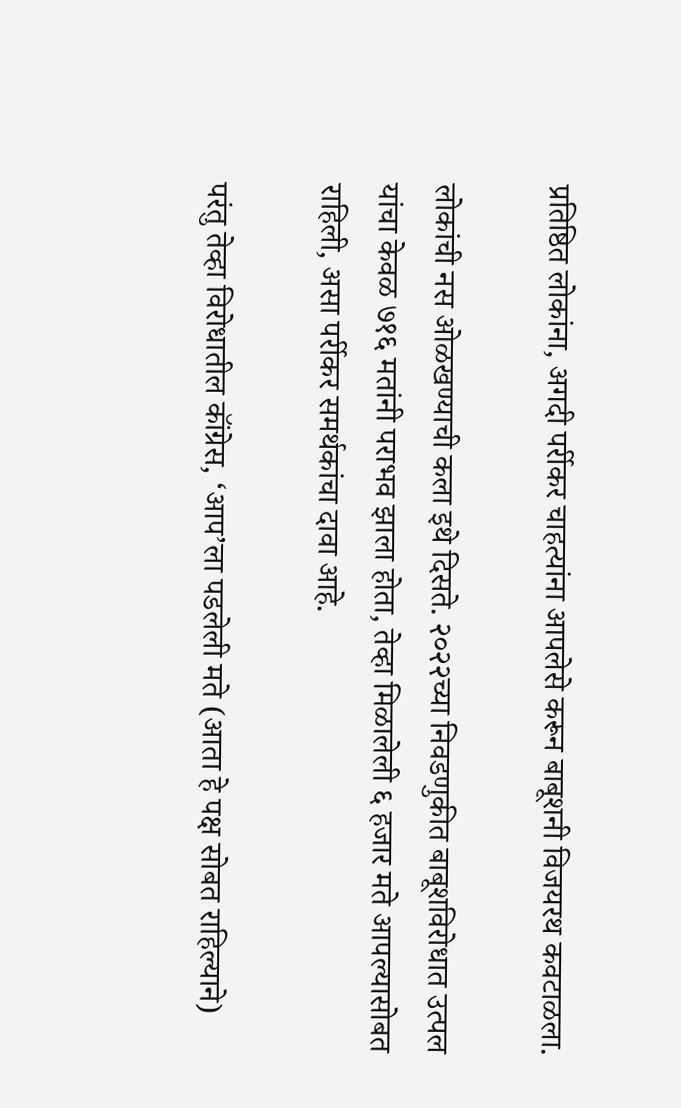प्रतिष्ठित लोकांना, अगदी पर्रीकर चाहत्यांना आपलेसे करून बाबूशनी विजयरथ कवटाळला.

लोकांची नस ओळखण्याची कला इथे दिसते. २०२२च्या निवडणुकीत बाबूशविरोधात उत्पल यांचा केवळ ७१६ मतांनी पराभव झाला होता, तेव्हा मिळालेली ६ हजार मते आपल्यासोबत राहिली, असा पर्रीकर समर्थकांचा दावा आहे.

परंतु तेव्हा विरोधातील कॉंग्रेस, ‘आप’ला पडलेली मते (आता हे पक्ष सोबत राहिल्‍याने)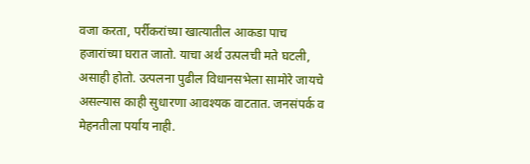वजा करता, पर्रीकरांच्या खात्यातील आकडा पाच हजारांच्या घरात जातो. याचा अर्थ उत्पलची मते घटली, असाही होतो. उत्पलना पुढील विधानसभेला सामोरे जायचे असल्यास काही सुधारणा आवश्यक वाटतात. जनसंपर्क व मेहनतीला पर्याय नाही.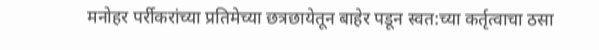मनोहर पर्रीकरांच्या प्रतिमेच्या छत्रछायेतून बाहेर पडून स्वत:च्या कर्तृत्वाचा ठसा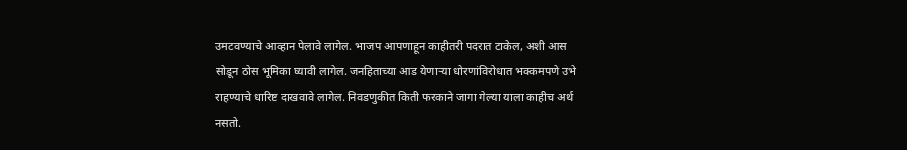उमटवण्याचे आव्हान पेलावे लागेल. भाजप आपणाहून काहीतरी पदरात टाकेल, अशी आस सोडून ठोस भूमिका घ्यावी लागेल. जनहिताच्या आड येणाऱ्या धोरणांविरोधात भक्कमपणे उभे राहण्याचे धारिष्ट दाखवावे लागेल. निवडणुकीत किती फरकाने जागा गेल्या याला काहीच अर्थ नसतो.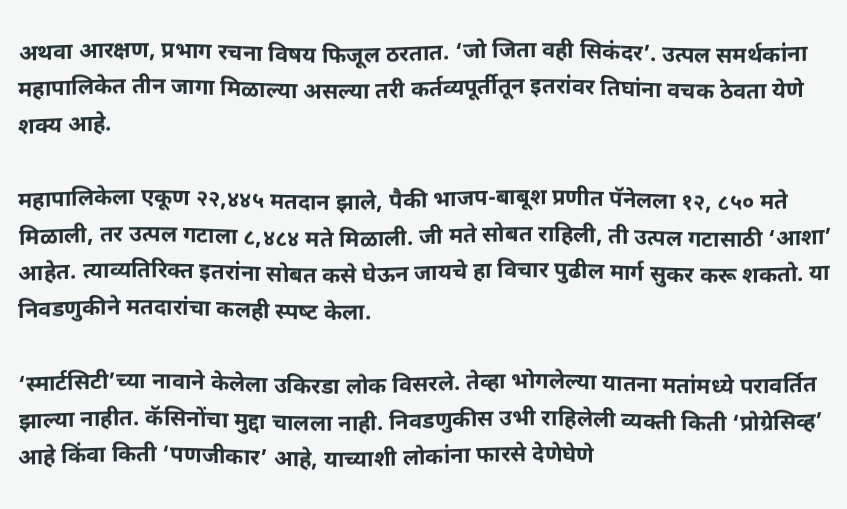अथवा आरक्षण, प्रभाग रचना विषय फिजूल ठरतात. ‘जो जिता वही सिकंदर’. उत्पल समर्थकांना महापालिकेत तीन जागा मिळाल्या असल्या तरी कर्तव्यपूर्तीतून इतरांवर तिघांना वचक ठेवता येणे शक्य आहे.

महापालिकेला एकूण २२,४४५ मतदान झाले, पैकी भाजप-बाबूश प्रणीत पॅनेलला १२, ८५० मते मिळाली, तर उत्पल गटाला ८,४८४ मते मिळाली. जी मते सोबत राहिली, ती उत्पल गटासाठी ‘आशा’ आहेत. त्याव्यतिरिक्त इतरांना सोबत कसे घेऊन जायचे हा विचार पुढील मार्ग सुकर करू शकतो. या निवडणुकीने मतदारांचा कलही स्‍पष्‍ट केला.

‘स्‍मार्टसिटी’च्‍या नावाने केलेला उकिरडा लोक विसरले. तेव्‍हा भोगलेल्‍या यातना मतांमध्‍ये परावर्तित झाल्‍या नाहीत. कॅसिनोंचा मुद्दा चालला नाही. निवडणुकीस उभी राहिलेली व्यक्ती किती ‘प्रोग्रेसिव्ह’ आहे किंवा किती ‘पणजीकार’ आहे, याच्याशी लोकांना फारसे देणेघेणे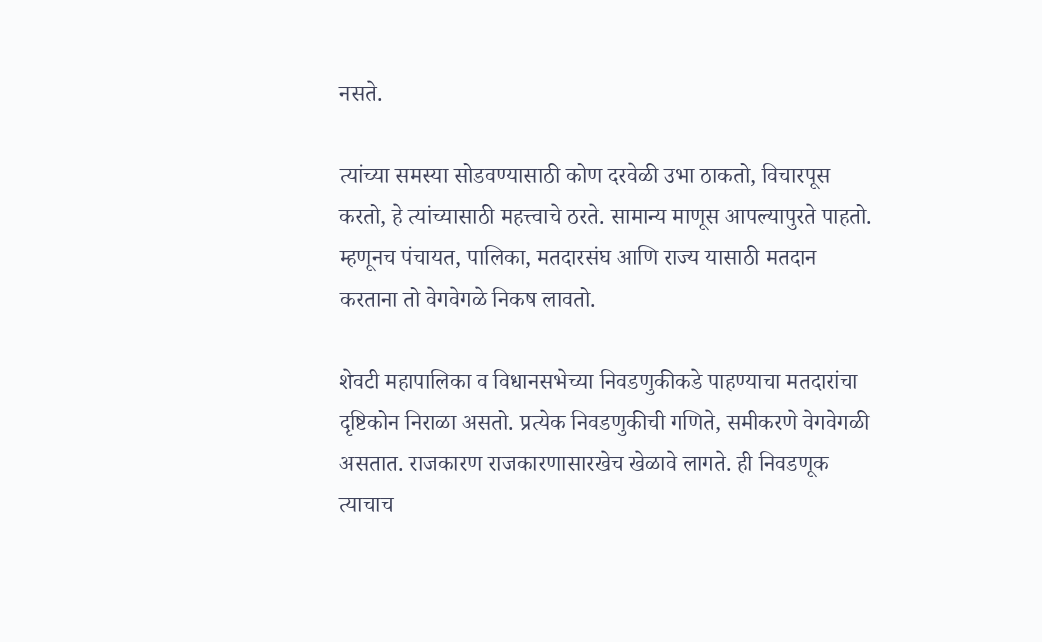नसते.

त्यांच्या समस्या सोडवण्यासाठी कोण दरवेळी उभा ठाकतो, विचारपूस करतो, हे त्यांच्यासाठी महत्त्वाचे ठरते. सामान्य माणूस आपल्यापुरते पाहतो. म्हणूनच पंचायत, पालिका, मतदारसंघ आणि राज्य यासाठी मतदान करताना तो वेगवेगळे निकष लावतो.

शेवटी महापालिका व विधानसभेच्या निवडणुकीकडे पाहण्याचा मतदारांचा दृष्टिकोन निराळा असतो. प्रत्येक निवडणुकीची गणिते, समीकरणे वेगवेगळी असतात. राजकारण राजकारणासारखेच खेळावे लागते. ही निवडणूक त्याचाच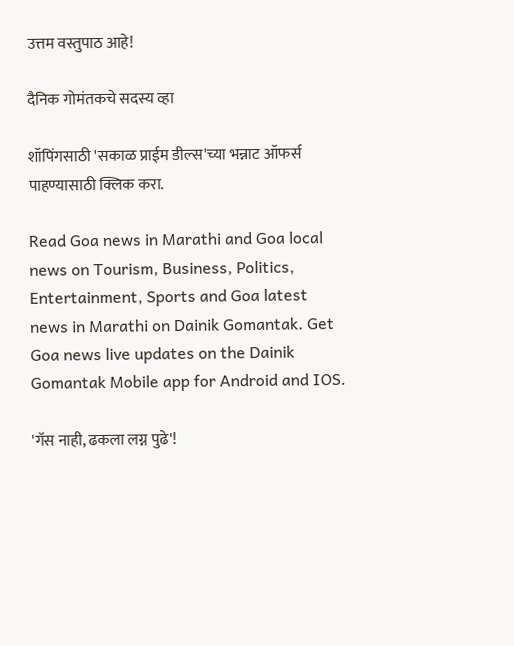उत्तम वस्तुपाठ आहे!

दैनिक गोमंतकचे सदस्य व्हा

शॉपिंगसाठी 'सकाळ प्राईम डील्स'च्या भन्नाट ऑफर्स पाहण्यासाठी क्लिक करा.

Read Goa news in Marathi and Goa local news on Tourism, Business, Politics, Entertainment, Sports and Goa latest news in Marathi on Dainik Gomantak. Get Goa news live updates on the Dainik Gomantak Mobile app for Android and IOS.

'गॅस नाही, ढकला लग्न पुढे'!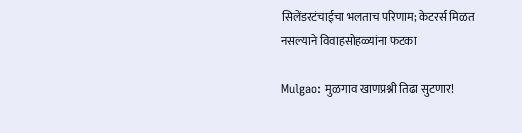सिलेंडरटंचाईचा भलताच परिणाम; केटरर्स मिळत नसल्याने विवाहसोहळ्यांना फटका

Mulgao: मुळगाव खाणप्रश्नी तिढा सुटणार!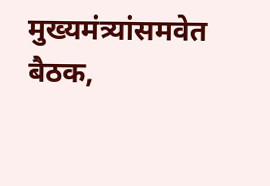मुख्यमंत्र्यांसमवेत बैठक,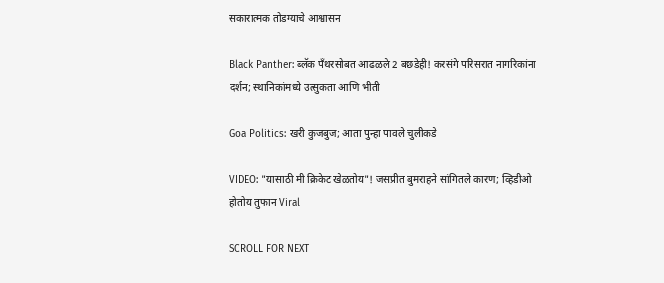सकारात्मक तोडग्याचे आश्वासन

Black Panther: ब्लॅक पँथरसोबत आढळले 2 बछडेही! करसंगे परिसरात नागरिकांना दर्शन; स्थानिकांमध्ये उत्सुकता आणि भीती

Goa Politics: खरी कुजबुज; आता पुन्हा पावले चुलीकडे

VIDEO: "यासाठी मी क्रिकेट खेळतोय"! जसप्रीत बुमराहने सांगितले कारण; व्हिडीओ होतोय तुफान Viral

SCROLL FOR NEXT